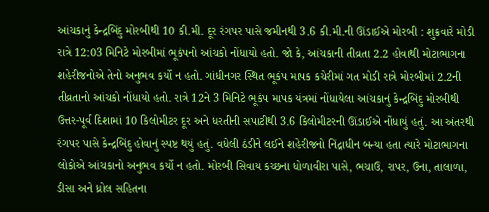આંચકાનું કેન્દ્રબિંદુ મોરબીથી 10 કી.મી. દૂર રંગપર પાસે જમીનથી 3.6 કી.મી.ની ઊંડાઈએ મોરબી : શુક્રવારે મોડી રાત્રે 12:03 મિનિટે મોરબીમાં ભૂકંપનો આંચકો નોંધાયો હતો. જો કે, આંચકાની તીવ્રતા 2.2 હોવાથી મોટાભાગના શહેરીજનોએ તેનો અનુભવ કર્યો ન હતો. ગાંધીનગર સ્થિત ભૂકંપ માપક કચેરીમાં ગત મોડી રાત્રે મોરબીમાં 2.2ની તીવ્રતાનો આંચકો નોંધાયો હતો. રાત્રે 12ને 3 મિનિટે ભૂકંપ માપક યંત્રમાં નોંધાયેલા આંચકાનું કેન્દ્રબિંદુ મોરબીથી ઉત્તર-પૂર્વ દિશામાં 10 કિલોમીટર દૂર અને ધરતીની સપાટીથી 3.6 કિલોમીટરની ઊંડાઈએ નોંધાયું હતું. આ અંતરથી રંગપર પાસે કેન્દ્રબિંદુ હોવાનું સ્પષ્ટ થયું હતું. વધેલી ઠંડીને લઈને શહેરીજનો નિંદ્રાધીન બન્યા હતા ત્યારે મોટાભાગના લોકોએ આંચકાનો અનુભવ કર્યો ન હતો. મોરબી સિવાય કચ્છના ધોળાવીરા પાસે, ભચાઉ, રાપર, ઉના, તાલાળા, ડીસા અને ધ્રોલ સહિતના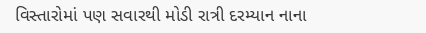વિસ્તારોમાં પણ સવારથી મોડી રાત્રી દરમ્યાન નાના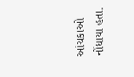આંચકાઓ નોંધાયા હતા.